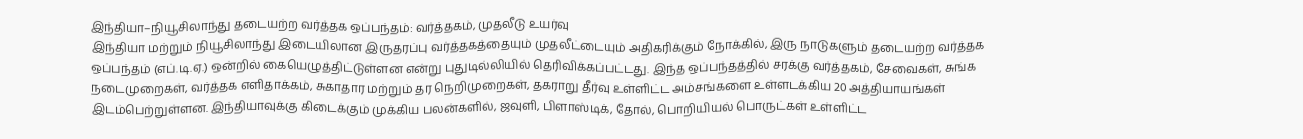இந்தியா–நியூசிலாந்து தடையற்ற வர்த்தக ஒப்பந்தம்: வர்த்தகம், முதலீடு உயர்வு
இந்தியா மற்றும் நியூசிலாந்து இடையிலான இருதரப்பு வர்த்தகத்தையும் முதலீட்டையும் அதிகரிக்கும் நோக்கில், இரு நாடுகளும் தடையற்ற வர்த்தக ஒப்பந்தம் (எப்.டி.ஏ.) ஒன்றில் கையெழுத்திட்டுள்ளன என்று புதுடில்லியில் தெரிவிக்கப்பட்டது. இந்த ஒப்பந்தத்தில் சரக்கு வர்த்தகம், சேவைகள், சுங்க நடைமுறைகள், வர்த்தக எளிதாக்கம், சுகாதார மற்றும் தர நெறிமுறைகள், தகராறு தீர்வு உள்ளிட்ட அம்சங்களை உள்ளடக்கிய 20 அத்தியாயங்கள் இடம்பெற்றுள்ளன. இந்தியாவுக்கு கிடைக்கும் முக்கிய பலன்களில், ஜவுளி, பிளாஸ்டிக், தோல், பொறியியல் பொருட்கள் உள்ளிட்ட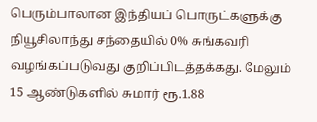பெரும்பாலான இந்தியப் பொருட்களுக்கு நியூசிலாந்து சந்தையில் 0% சுங்கவரி வழங்கப்படுவது குறிப்பிடத்தக்கது. மேலும் 15 ஆண்டுகளில் சுமார் ரூ.1.88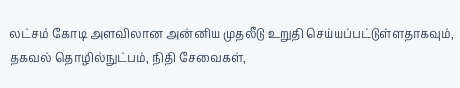லட்சம் கோடி அளவிலான அன்னிய முதலீடு உறுதி செய்யப்பட்டுள்ளதாகவும், தகவல் தொழில்நுட்பம், நிதி சேவைகள்,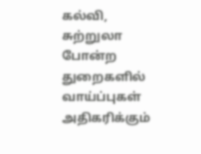கல்வி, சுற்றுலா போன்ற துறைகளில் வாய்ப்புகள் அதிகரிக்கும்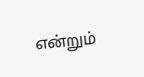என்றும்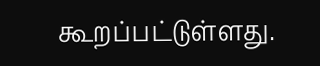கூறப்பட்டுள்ளது.